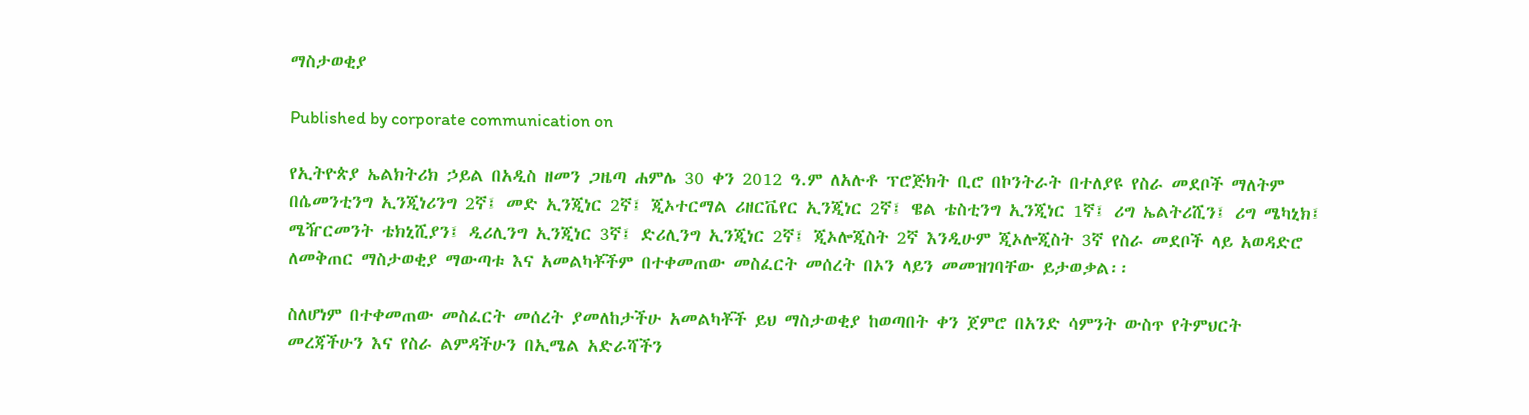ማስታወቂያ

Published by corporate communication on

የኢትዮጵያ ኤልክትሪክ ኃይል በአዲስ ዘመን ጋዜጣ ሐምሌ 30 ቀን 2012 ዓ.ም ለአሉቶ ፕሮጅክት ቢሮ በኮንትራት በተለያዩ የስራ መደቦች ማለትም በሴመንቲንግ ኢንጂነሪንግ 2ኛ፤ መድ ኢንጂነር 2ኛ፤ ጂኦተርማል ሪዘርቬየር ኢንጂነር 2ኛ፤ ዌል ቴስቲንግ ኢንጂነር 1ኛ፤ ሪግ ኤልትሪሺን፤ ሪግ ሜካኒክ፤ ሜዥርመንት ቴክኒሺያን፤ ዲሪሊንግ ኢንጂነር 3ኛ፤ ድሪሊንግ ኢንጂነር 2ኛ፤ ጂኦሎጂስት 2ኛ እንዲሁም ጂኦሎጂስት 3ኛ የስራ መደቦች ላይ አወዳድሮ ለመቅጠር ማስታወቂያ ማውጣቱ እና አመልካቾችም በተቀመጠው መስፈርት መሰረት በኦን ላይን መመዝገባቸው ይታወቃል፡፡

ስለሆነም በተቀመጠው መስፈርት መሰረት ያመለከታችሁ አመልካቾች ይህ ማስታወቂያ ከወጣበት ቀን ጀምሮ በአንድ ሳምንት ውስጥ የትምህርት መረጃችሁን እና የስራ ልምዳችሁን በኢሜል አድራሻችን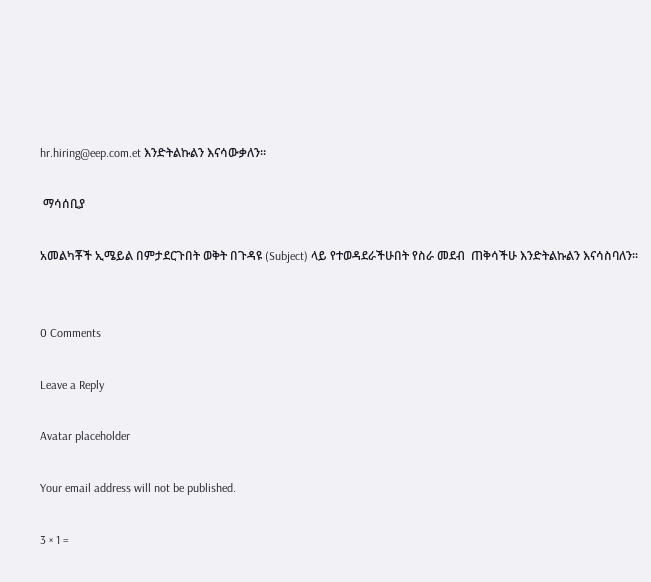hr.hiring@eep.com.et እንድትልኩልን እናሳውቃለን፡፡

 ማሳሰቢያ

አመልካቾች ኢሜይል በምታደርጉበት ወቅት በጉዳዩ (Subject) ላይ የተወዳደራችሁበት የስራ መደብ  ጠቅሳችሁ እንድትልኩልን እናሳስባለን፡፡


0 Comments

Leave a Reply

Avatar placeholder

Your email address will not be published.

3 × 1 =